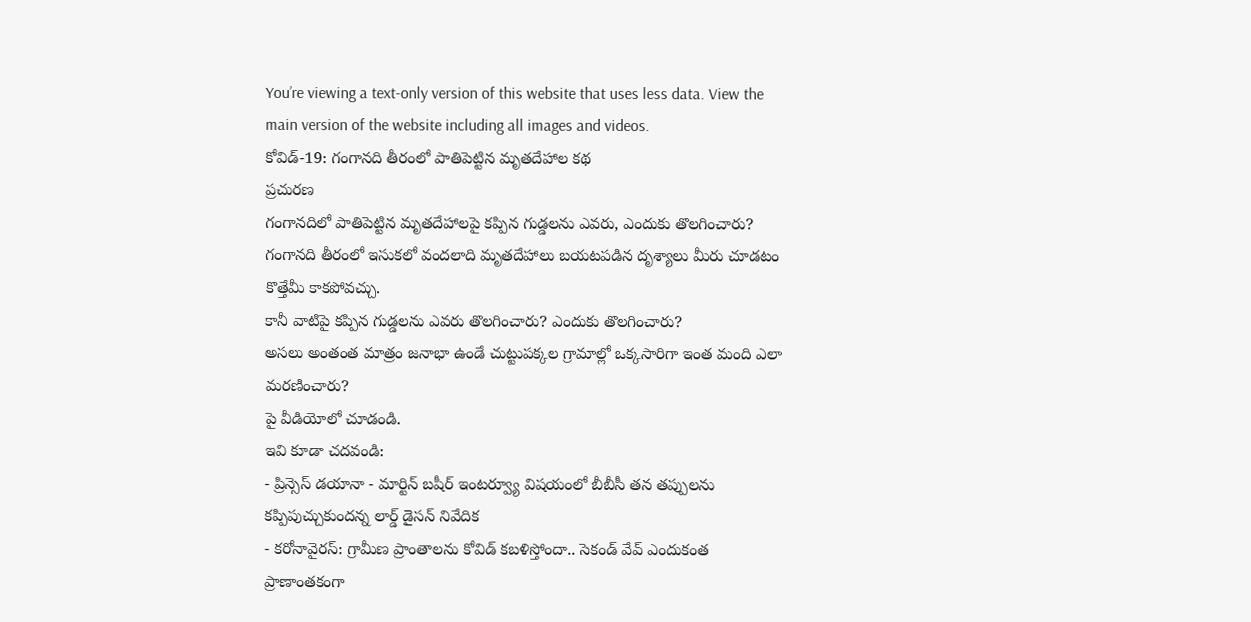You’re viewing a text-only version of this website that uses less data. View the main version of the website including all images and videos.
కోవిడ్-19: గంగానది తీరంలో పాతిపెట్టిన మృతదేహాల కథ
ప్రచురణ
గంగానదిలో పాతిపెట్టిన మృతదేహాలపై కప్పిన గుడ్డలను ఎవరు, ఎందుకు తొలగించారు?
గంగానది తీరంలో ఇసుకలో వందలాది మృతదేహాలు బయటపడిన దృశ్యాలు మీరు చూడటం కొత్తేమీ కాకపోవచ్చు.
కానీ వాటిపై కప్పిన గుడ్డలను ఎవరు తొలగించారు? ఎందుకు తొలగించారు?
అసలు అంతంత మాత్రం జనాభా ఉండే చుట్టుపక్కల గ్రామాల్లో ఒక్కసారిగా ఇంత మంది ఎలా మరణించారు?
పై వీడియోలో చూడండి.
ఇవి కూడా చదవండి:
- ప్రిన్సెస్ డయానా - మార్టిన్ బషీర్ ఇంటర్వ్యూ విషయంలో బీబీసీ తన తప్పులను కప్పిపుచ్చుకుందన్న లార్డ్ డైసన్ నివేదిక
- కరోనావైరస్: గ్రామీణ ప్రాంతాలను కోవిడ్ కబళిస్తోందా.. సెకండ్ వేవ్ ఎందుకంత ప్రాణాంతకంగా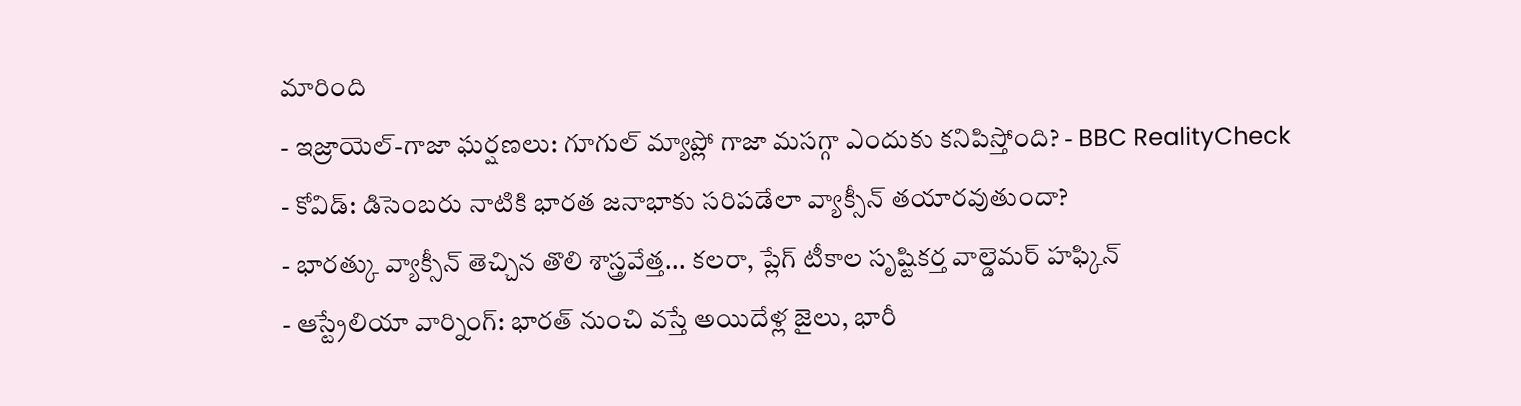మారింది
- ఇజ్రాయెల్-గాజా ఘర్షణలు: గూగుల్ మ్యాప్లో గాజా మసగ్గా ఎందుకు కనిపిస్తోంది? - BBC RealityCheck
- కోవిడ్: డిసెంబరు నాటికి భారత జనాభాకు సరిపడేలా వ్యాక్సీన్ తయారవుతుందా?
- భారత్కు వ్యాక్సీన్ తెచ్చిన తొలి శాస్త్రవేత్త... కలరా, ప్లేగ్ టీకాల సృష్టికర్త వాల్డెమర్ హఫ్కిన్
- ఆస్ట్రేలియా వార్నింగ్: భారత్ నుంచి వస్తే అయిదేళ్ల జైలు, భారీ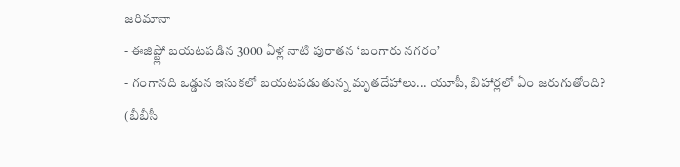జరిమానా
- ఈజిప్ట్లో బయటపడిన 3000 ఏళ్ల నాటి పురాతన ‘బంగారు నగరం’
- గంగానది ఒడ్డున ఇసుకలో బయటపడుతున్న మృతదేహాలు... యూపీ, బిహార్లలో ఏం జరుగుతోంది?
(బీబీసీ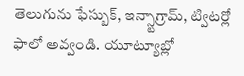తెలుగును ఫేస్బుక్, ఇన్స్టాగ్రామ్, ట్విటర్లో ఫాలో అవ్వండి. యూట్యూబ్లో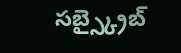సబ్స్క్రైబ్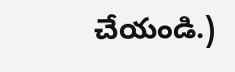చేయండి.)